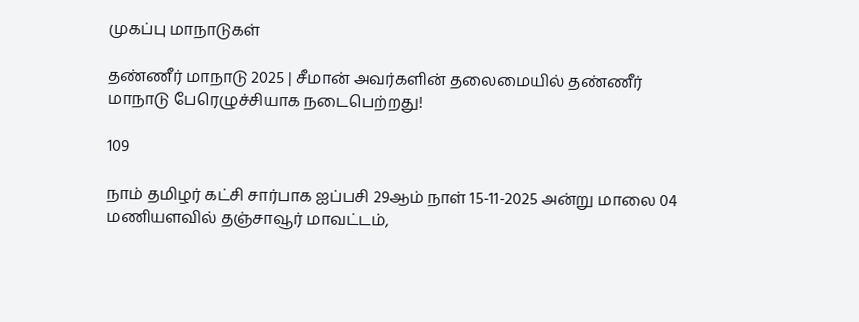முகப்பு மாநாடுகள்

தண்ணீர் மாநாடு 2025 | சீமான் அவர்களின் தலைமையில் தண்ணீர் மாநாடு பேரெழுச்சியாக நடைபெற்றது!

109

நாம் தமிழர் கட்சி சார்பாக ஐப்பசி 29ஆம் நாள் 15-11-2025 அன்று மாலை 04 மணியளவில் தஞ்சாவூர் மாவட்டம்,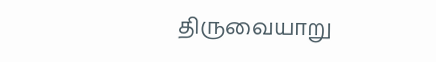திருவையாறு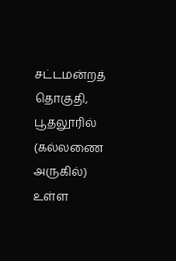சட்டமன்றத் தொகுதி, பூதலூரில் (கல்லணை அருகில்) உள்ள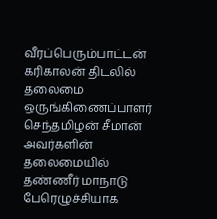வீரப்பெரும்பாட்டன் கரிகாலன் திடலில் தலைமை ஒருங்கிணைப்பாளர் செந்தமிழன் சீமான் அவர்களின் தலைமையில் தண்ணீர் மாநாடு பேரெழுச்சியாக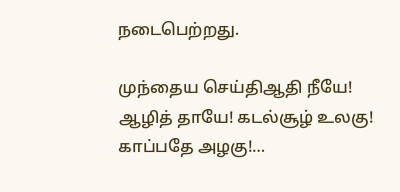நடைபெற்றது.

முந்தைய செய்திஆதி நீயே! ஆழித் தாயே! கடல்சூழ் உலகு! காப்பதே அழகு!…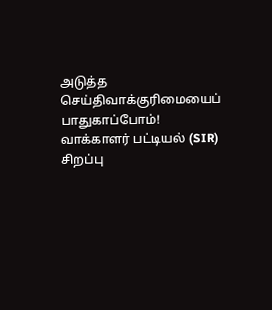அடுத்த செய்திவாக்குரிமையைப் பாதுகாப்போம்! வாக்காளர் பட்டியல் (SIR) சிறப்பு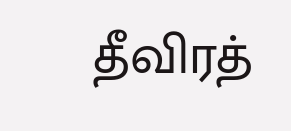தீவிரத்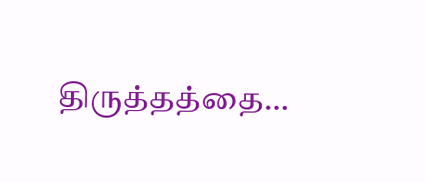திருத்தத்தை…